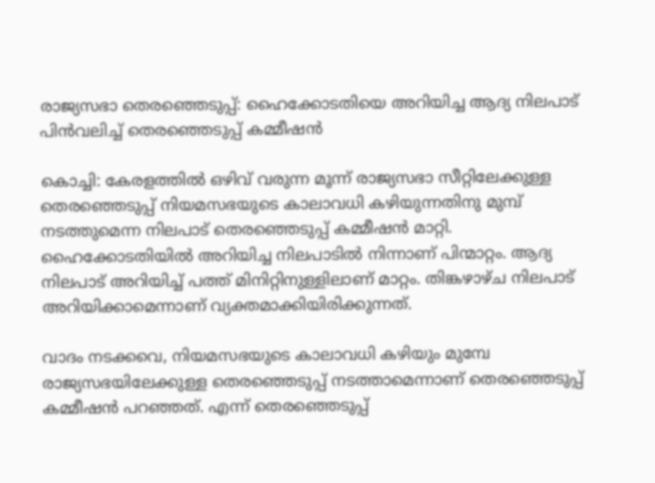രാജ്യസഭാ തെരഞ്ഞെടുപ്പ്: ഹൈക്കോടതിയെ അറിയിച്ച ആദ്യ നിലപാട് പിന്‍വലിച്ച് തെരഞ്ഞെടുപ്പ് കമ്മീഷന്‍

കൊച്ചി: കേരളത്തില്‍ ഒഴിവ് വരുന്ന മൂന്ന് രാജ്യസഭാ സീറ്റിലേക്കുള്ള തെരഞ്ഞെടുപ്പ് നിയമസഭയുടെ കാലാവധി കഴിയുന്നതിനു മുമ്പ് നടത്തുമെന്ന നിലപാട് തെരഞ്ഞെടുപ്പ് കമ്മീഷന്‍ മാറ്റി. ഹൈക്കോടതിയില്‍ അറിയിച്ച നിലപാടില്‍ നിന്നാണ് പിന്മാറ്റം. ആദ്യ നിലപാട് അറിയിച്ച് പത്ത് മിനിറ്റിനുള്ളിലാണ് മാറ്റം. തിങ്കഴാഴ്ച നിലപാട് അറിയിക്കാമെന്നാണ് വ്യക്തമാക്കിയിരിക്കുന്നത്.

വാദം നടക്കവെ, നിയമസഭയുടെ കാലാവധി കഴിയും മുമ്പേ രാജ്യസഭയിലേക്കുള്ള തെരഞ്ഞെടുപ്പ് നടത്താമെന്നാണ് തെരഞ്ഞെടുപ്പ് കമ്മീഷന്‍ പറഞ്ഞത്. എന്ന് തെരഞ്ഞെടുപ്പ്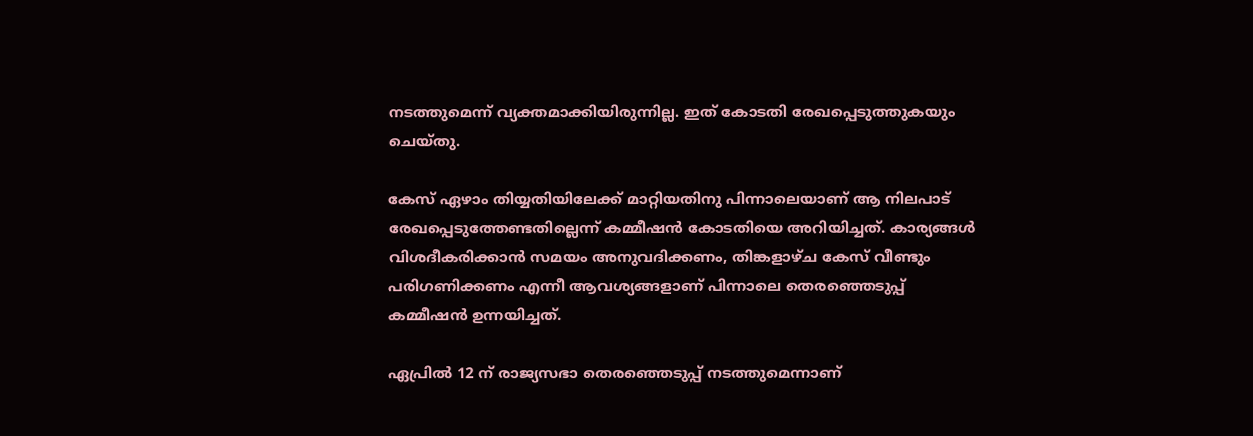നടത്തുമെന്ന് വ്യക്തമാക്കിയിരുന്നില്ല. ഇത് കോടതി രേഖപ്പെടുത്തുകയും ചെയ്തു.

കേസ് ഏഴാം തിയ്യതിയിലേക്ക് മാറ്റിയതിനു പിന്നാലെയാണ് ആ നിലപാട് രേഖപ്പെടുത്തേണ്ടതില്ലെന്ന് കമ്മീഷന്‍ കോടതിയെ അറിയിച്ചത്. കാര്യങ്ങള്‍ വിശദീകരിക്കാന്‍ സമയം അനുവദിക്കണം, തിങ്കളാഴ്ച കേസ് വീണ്ടും പരിഗണിക്കണം എന്നീ ആവശ്യങ്ങളാണ് പിന്നാലെ തെരഞ്ഞെടുപ്പ് കമ്മീഷന്‍ ഉന്നയിച്ചത്.

ഏപ്രില്‍ 12 ന് രാജ്യസഭാ തെരഞ്ഞെടുപ്പ് നടത്തുമെന്നാണ്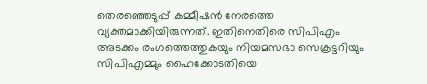തെരഞ്ഞെടുപ്പ് കമ്മീഷന്‍ നേരത്തെ വ്യക്തമാക്കിയിരുന്നത്. ഇതിനെതിരെ സിപിഎം അടക്കം രംഗത്തെത്തുകയും നിയമസഭാ സെക്രട്ടറിയും സിപിഎമ്മും ഹൈക്കോടതിയെ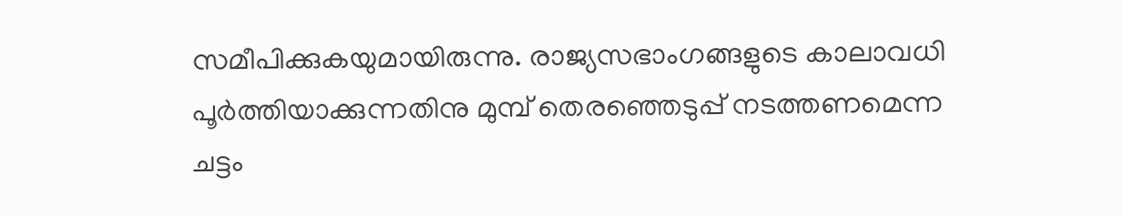സമീപിക്കുകയുമായിരുന്നു. രാജ്യസഭാംഗങ്ങളുടെ കാലാവധി പൂര്‍ത്തിയാക്കുന്നതിനു മുമ്പ് തെരഞ്ഞെടുപ്പ് നടത്തണമെന്ന ചട്ടം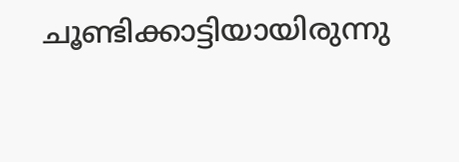ചൂണ്ടിക്കാട്ടിയായിരുന്നു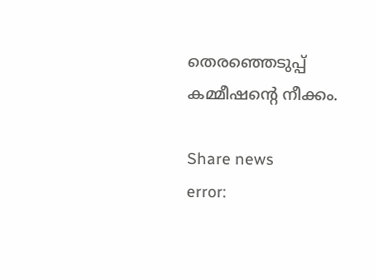തെരഞ്ഞെടുപ്പ് കമ്മീഷന്റെ നീക്കം.

Share news
error: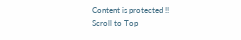Content is protected !!
Scroll to Top